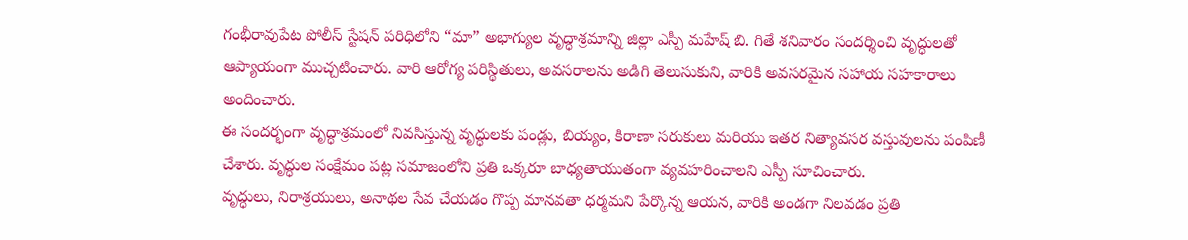గంభీరావుపేట పోలీస్ స్టేషన్ పరిధిలోని “మా” అభాగ్యుల వృద్ధాశ్రమాన్ని జిల్లా ఎస్పీ మహేష్ బి. గితే శనివారం సందర్శించి వృద్ధులతో ఆప్యాయంగా ముచ్చటించారు. వారి ఆరోగ్య పరిస్థితులు, అవసరాలను అడిగి తెలుసుకుని, వారికి అవసరమైన సహాయ సహకారాలు అందించారు.
ఈ సందర్భంగా వృద్ధాశ్రమంలో నివసిస్తున్న వృద్ధులకు పండ్లు, బియ్యం, కిరాణా సరుకులు మరియు ఇతర నిత్యావసర వస్తువులను పంపిణీ చేశారు. వృద్ధుల సంక్షేమం పట్ల సమాజంలోని ప్రతి ఒక్కరూ బాధ్యతాయుతంగా వ్యవహరించాలని ఎస్పీ సూచించారు.
వృద్ధులు, నిరాశ్రయులు, అనాథల సేవ చేయడం గొప్ప మానవతా ధర్మమని పేర్కొన్న ఆయన, వారికి అండగా నిలవడం ప్రతి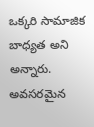ఒక్కరి సామాజిక బాధ్యత అని అన్నారు. అవసరమైన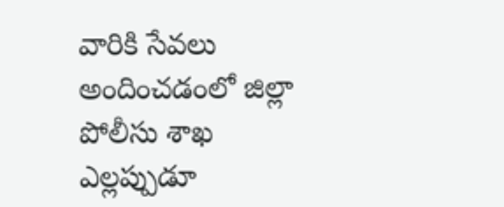వారికి సేవలు అందించడంలో జిల్లా పోలీసు శాఖ ఎల్లప్పుడూ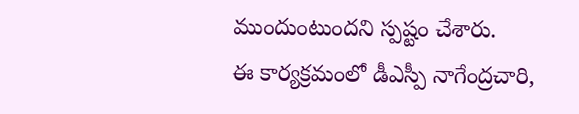ముందుంటుందని స్పష్టం చేశారు.
ఈ కార్యక్రమంలో డీఎస్పీ నాగేంద్రచారి,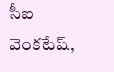సీఐ వెంకటేష్,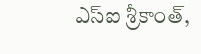ఎస్ఐ శ్రీకాంత్,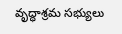వృద్ధాశ్రమ సభ్యులు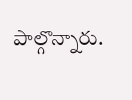పాల్గొన్నారు.